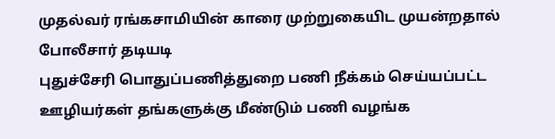முதல்வர் ரங்கசாமியின் காரை முற்றுகையிட முயன்றதால் போலீசார் தடியடி
புதுச்சேரி பொதுப்பணித்துறை பணி நீக்கம் செய்யப்பட்ட ஊழியர்கள் தங்களுக்கு மீண்டும் பணி வழங்க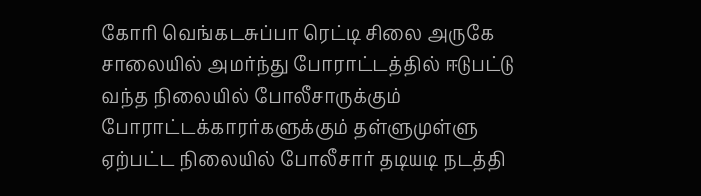கோரி வெங்கடசுப்பா ரெட்டி சிலை அருகே சாலையில் அமர்ந்து போராட்டத்தில் ஈடுபட்டு வந்த நிலையில் போலீசாருக்கும் போராட்டக்காரர்களுக்கும் தள்ளுமுள்ளு ஏற்பட்ட நிலையில் போலீசார் தடியடி நடத்தி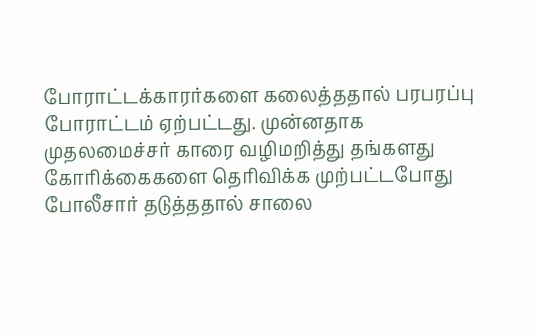போராட்டக்காரர்களை கலைத்ததால் பரபரப்பு போராட்டம் ஏற்பட்டது. முன்னதாக முதலமைச்சர் காரை வழிமறித்து தங்களது கோரிக்கைகளை தெரிவிக்க முற்பட்டபோது போலீசார் தடுத்ததால் சாலை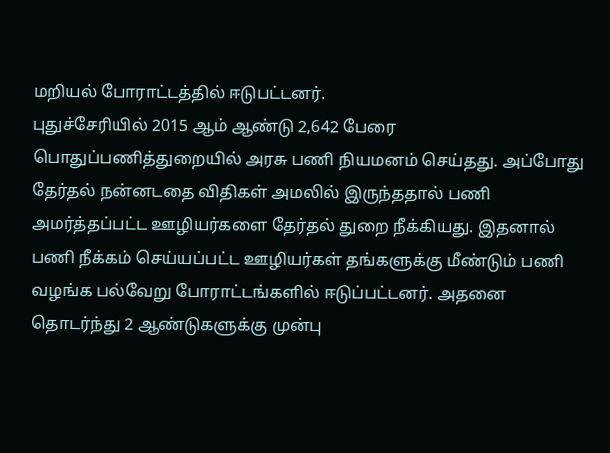மறியல் போராட்டத்தில் ஈடுபட்டனர்.
புதுச்சேரியில் 2015 ஆம் ஆண்டு 2,642 பேரை பொதுப்பணித்துறையில் அரசு பணி நியமனம் செய்தது. அப்போது தேர்தல் நன்னடதை விதிகள் அமலில் இருந்ததால் பணி அமர்த்தப்பட்ட ஊழியர்களை தேர்தல் துறை நீக்கியது. இதனால் பணி நீக்கம் செய்யப்பட்ட ஊழியர்கள் தங்களுக்கு மீண்டும் பணி வழங்க பல்வேறு போராட்டங்களில் ஈடுப்பட்டனர். அதனை தொடர்ந்து 2 ஆண்டுகளுக்கு முன்பு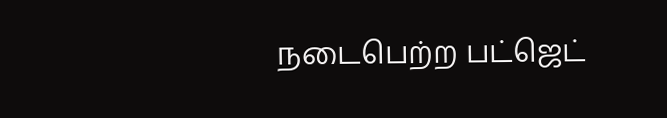நடைபெற்ற பட்ஜெட்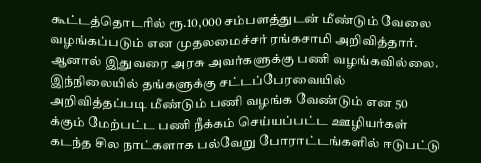கூட்டத்தொடரில் ரூ.10,000 சம்பளத்துடன் மீண்டும் வேலை வழங்கப்படும் என முதலமைச்சர் ரங்கசாமி அறிவித்தார். ஆனால் இதுவரை அரசு அவர்களுக்கு பணி வழங்கவில்லை. இந்நிலையில் தங்களுக்கு சட்டப்பேரவையில் அறிவித்தப்படி மீண்டும் பணி வழங்க வேண்டும் என 50 க்கும் மேற்பட்ட பணி நீக்கம் செய்யப்பட்ட ஊழியர்கள் கடந்த சில நாட்களாக பல்வேறு போராட்டங்களில் ஈடுபட்டு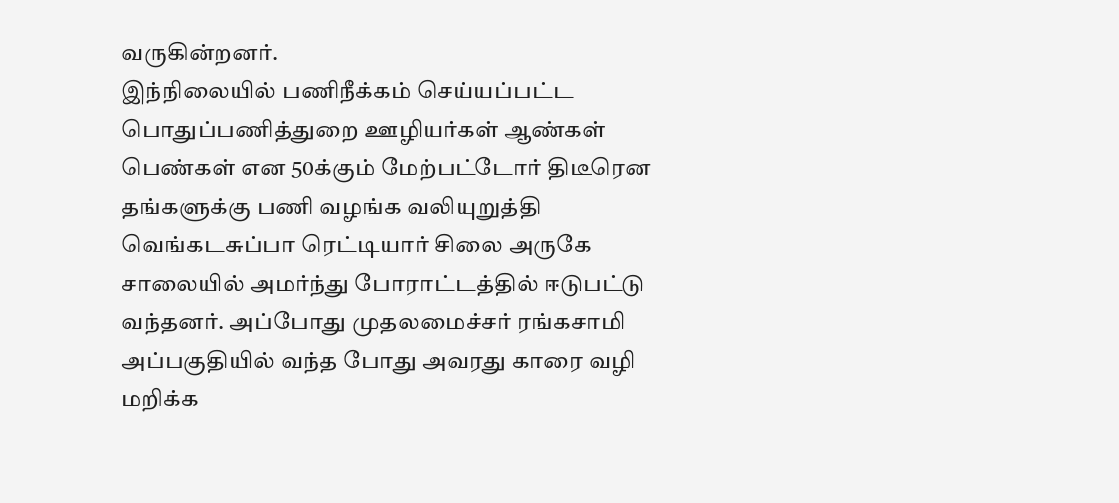வருகின்றனர்.
இந்நிலையில் பணிநீக்கம் செய்யப்பட்ட பொதுப்பணித்துறை ஊழியர்கள் ஆண்கள் பெண்கள் என 50க்கும் மேற்பட்டோர் திடீரென தங்களுக்கு பணி வழங்க வலியுறுத்தி வெங்கடசுப்பா ரெட்டியார் சிலை அருகே சாலையில் அமர்ந்து போராட்டத்தில் ஈடுபட்டு வந்தனர். அப்போது முதலமைச்சர் ரங்கசாமி அப்பகுதியில் வந்த போது அவரது காரை வழி மறிக்க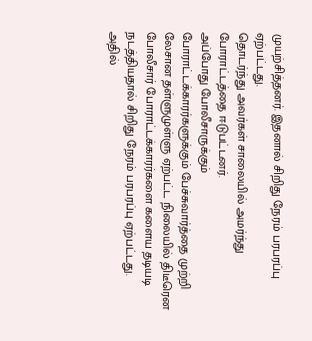முயற்சித்தனர். இதனால் சிறிது நேரம் பரபரப்பு ஏற்பட்டது.
தொடர்ந்து அவர்கள் சாலையில் அமர்ந்து போராட்டத்தை ஈடுபட்டனர்.
அப்போது போலீசாருக்கும் போராட்டக்காரர்களுக்கும் பேச்சுவார்த்தை முற்றி லேசான தள்ளுமுள்ளு ஏற்பட்ட நிலையில் திடீரென போலீசார் போராட்டக்காரர்களை களைய தடியடி நடத்தியதால் சிறிது நேரம் பரபரப்பு ஏற்பட்டது. அதில்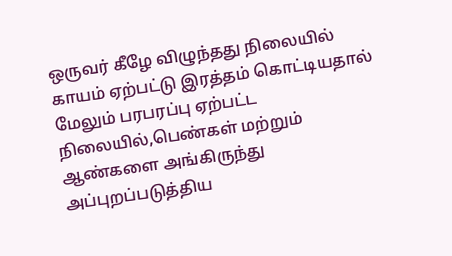ஒருவர் கீழே விழுந்தது நிலையில் காயம் ஏற்பட்டு இரத்தம் கொட்டியதால் மேலும் பரபரப்பு ஏற்பட்ட நிலையில்,பெண்கள் மற்றும் ஆண்களை அங்கிருந்து அப்புறப்படுத்திய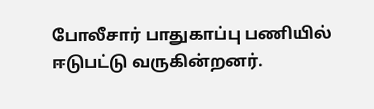போலீசார் பாதுகாப்பு பணியில் ஈடுபட்டு வருகின்றனர்.